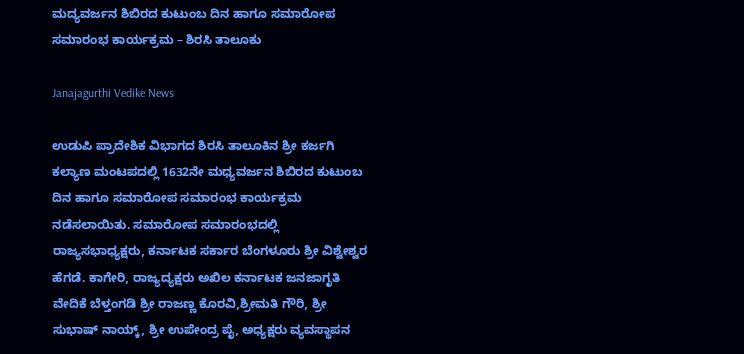ಮದ್ಯವರ್ಜನ ಶಿಬಿರದ ಕುಟುಂಬ ದಿನ ಹಾಗೂ ಸಮಾರೋಪ ಸಮಾರಂಭ ಕಾರ್ಯಕ್ರಮ – ಶಿರಸಿ ತಾಲೂಕು

Janajagurthi Vedike News

ಉಡುಪಿ ಪ್ರಾದೇಶಿಕ ವಿಭಾಗದ ಶಿರಸಿ ತಾಲೂಕಿನ ಶ್ರೀ ಕರ್ಜಗಿ ಕಲ್ಯಾಣ ಮಂಟಪದಲ್ಲಿ 1632ನೇ ಮಧ್ಯವರ್ಜನ ಶಿಬಿರದ ಕುಟುಂಬ ದಿನ ಹಾಗೂ ಸಮಾರೋಪ ಸಮಾರಂಭ ಕಾರ್ಯಕ್ರಮ ನಡೆಸಲಾಯಿತು. ಸಮಾರೋಪ ಸಮಾರಂಭದಲ್ಲಿ ರಾಜ್ಯಸಭಾಧ್ಯಕ್ಷರು, ಕರ್ನಾಟಕ ಸರ್ಕಾರ ಬೆಂಗಳೂರು ಶ್ರೀ ವಿಶ್ವೇಶ್ವರ ಹೆಗಡೆ. ಕಾಗೇರಿ, ರಾಜ್ಯದ್ಯಕ್ಷರು ಅಖಿಲ ಕರ್ನಾಟಕ ಜನಜಾಗೃತಿ ವೇದಿಕೆ ಬೆಳ್ತಂಗಡಿ ಶ್ರೀ ರಾಜಣ್ಣ ಕೊರವಿ,ಶ್ರೀಮತಿ ಗೌರಿ, ಶ್ರೀ ಸುಭಾಷ್ ನಾಯ್ಕ್, ಶ್ರೀ ಉಪೇಂದ್ರ ಪೈ, ಅಧ್ಯಕ್ಷರು ವ್ಯವಸ್ಥಾಪನ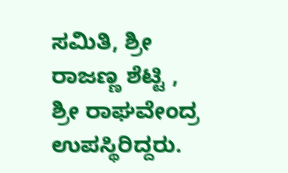ಸಮಿತಿ, ಶ್ರೀ ರಾಜಣ್ಣ ಶೆಟ್ಟಿ , ಶ್ರೀ ರಾಘವೇಂದ್ರ ಉಪಸ್ಥಿರಿದ್ದರು.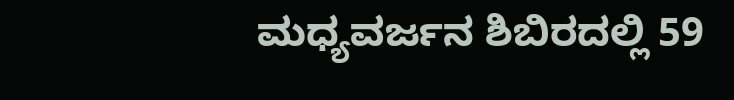ಮಧ್ಯವರ್ಜನ ಶಿಬಿರದಲ್ಲಿ 59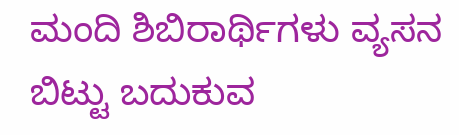ಮಂದಿ ಶಿಬಿರಾರ್ಥಿಗಳು ವ್ಯಸನ ಬಿಟ್ಟು ಬದುಕುವ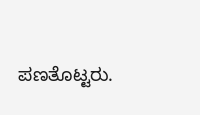ಪಣತೊಟ್ಟರು.